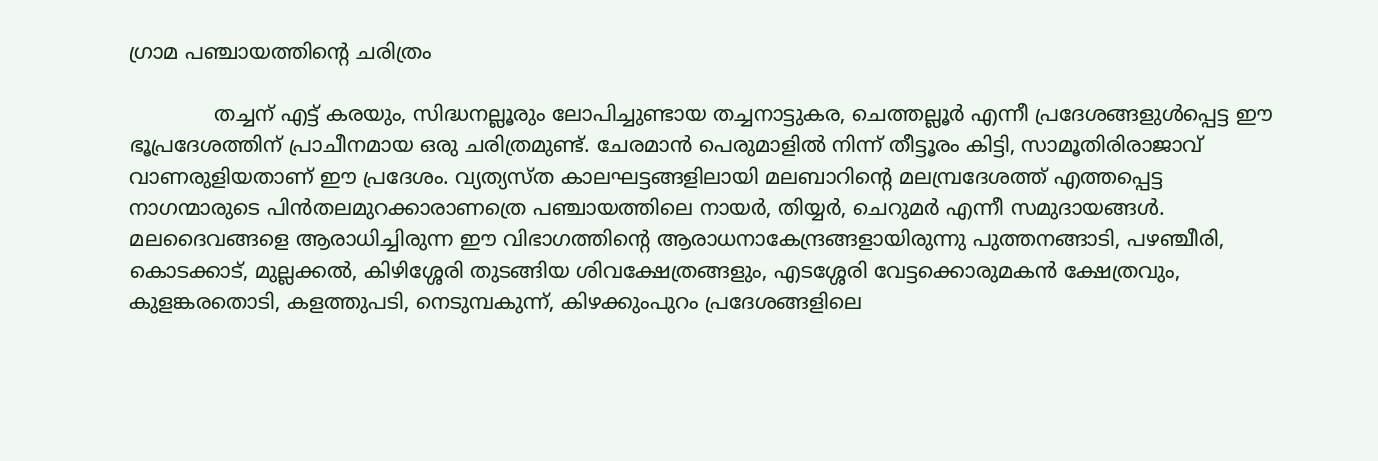ഗ്രാമ പഞ്ചായത്തിന്റെ ചരിത്രം

             തച്ചന് എട്ട് കരയും, സിദ്ധനല്ലൂരും ലോപിച്ചുണ്ടായ തച്ചനാട്ടുകര, ചെത്തല്ലൂര്‍ എന്നീ പ്രദേശങ്ങളുള്‍പ്പെട്ട ഈ ഭൂപ്രദേശത്തിന് പ്രാചീനമായ ഒരു ചരിത്രമുണ്ട്. ചേരമാന്‍ പെരുമാളില്‍ നിന്ന് തീട്ടൂരം കിട്ടി, സാമൂതിരിരാജാവ് വാണരുളിയതാണ് ഈ പ്രദേശം. വ്യത്യസ്ത കാലഘട്ടങ്ങളിലായി മലബാറിന്റെ മലമ്പ്രദേശത്ത് എത്തപ്പെട്ട നാഗന്മാരുടെ പിന്‍തലമുറക്കാരാണത്രെ പഞ്ചായത്തിലെ നായര്‍, തിയ്യര്‍, ചെറുമര്‍ എന്നീ സമുദായങ്ങള്‍. മലദൈവങ്ങളെ ആരാധിച്ചിരുന്ന ഈ വിഭാഗത്തിന്റെ ആരാധനാകേന്ദ്രങ്ങളായിരുന്നു പുത്തനങ്ങാടി, പഴഞ്ചീരി, കൊടക്കാട്, മുല്ലക്കല്‍, കിഴിശ്ശേരി തുടങ്ങിയ ശിവക്ഷേത്രങ്ങളും, എടശ്ശേരി വേട്ടക്കൊരുമകന്‍ ക്ഷേത്രവും, കുളങ്കരതൊടി, കളത്തുപടി, നെടുമ്പകുന്ന്, കിഴക്കുംപുറം പ്രദേശങ്ങളിലെ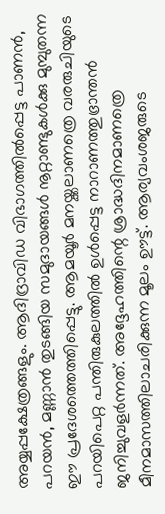അയ്യപ്പക്ഷേത്രങ്ങളും. ആദിദ്രാവിഡ വിഭാഗത്തില്‍പ്പെട്ട പാണന്‍, പറയന്‍, മണ്ണാന്‍ തുടങ്ങിയ സമുദായങ്ങള്‍ നൂറ്റാണ്ടുകള്‍ക്കു മുമ്പുതന്ന ഈ പ്രദേശത്തെത്തിപ്പെട്ടു. ആമയൂര്‍ മനയ്ക്കലാണത്രെ വരരുചിയുടെ പറയിപെറ്റ പന്തിരുകുലത്തില്‍ ഉള്‍പ്പെട്ട നാറാണത്തുഭ്രാന്തന്‍ ജനിച്ചുവളര്‍ന്നത്. അദ്ദേഹത്തിന്റെ ശ്രാദ്ധദിനമാണത്രെ മീനമാസത്തിലാചരിക്കുന്ന മൂലം ഊട്ട്. ആര്യവംശജരുടെ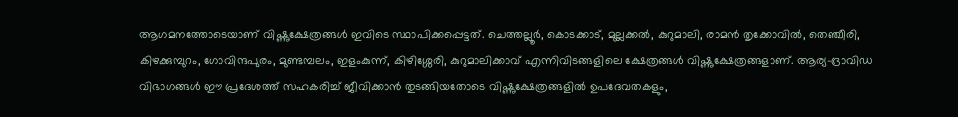ആഗമനത്തോടെയാണ് വിഷ്ണുക്ഷേത്രങ്ങള്‍ ഇവിടെ സ്ഥാപിക്കപ്പെട്ടത്. ചെത്തല്ലൂര്‍, കൊടക്കാട്, മുല്ലക്കല്‍, കുറുമാലി, രാമന്‍ തൃക്കോവില്‍, തെഞ്ചീരി, കിഴക്കുമ്പുറം, ഗോവിന്ദപുരം, മുണ്ടമ്പലം, ഇളംകുന്ന്, കിഴിശ്ശേരി, കുറുമാലിക്കാവ് എന്നിവിടങ്ങളിലെ ക്ഷേത്രങ്ങള്‍ വിഷ്ണുക്ഷേത്രങ്ങളാണ്. ആര്യ-ദ്രാവിഡ വിഭാഗങ്ങള്‍ ഈ പ്രദേശത്ത് സഹകരിച്ച് ജീവിക്കാന്‍ തുടങ്ങിയതോടെ വിഷ്ണുക്ഷേത്രങ്ങളില്‍ ഉപദേവതകളും,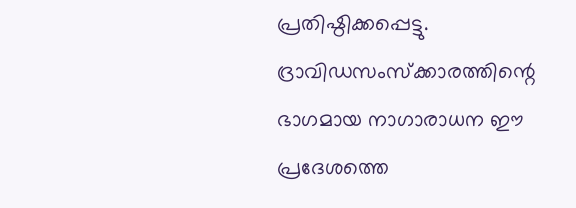പ്രതിഷ്ഠിക്കപ്പെട്ടു. ദ്രാവിഡസംസ്ക്കാരത്തിന്റെ ഭാഗമായ നാഗാരാധന ഈ പ്രദേശത്തെ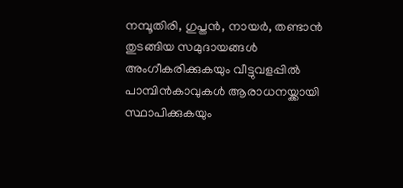നമ്പൂതിരി, ഗുപ്തന്‍, നായര്‍, തണ്ടാന്‍ തുടങ്ങിയ സമുദായങ്ങള്‍ അംഗീകരിക്കുകയും വീട്ടുവളപ്പില്‍ പാമ്പിന്‍കാവുകള്‍ ആരാധനയ്ക്കായി സ്ഥാപിക്കുകയും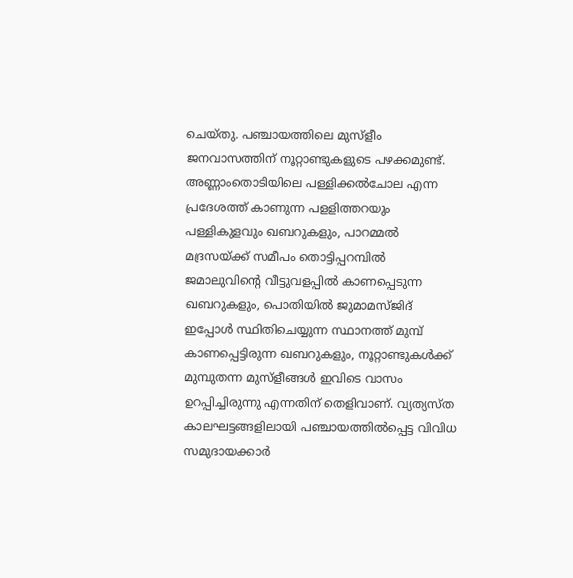ചെയ്തു. പഞ്ചായത്തിലെ മുസ്ളീം ജനവാസത്തിന് നൂറ്റാണ്ടുകളുടെ പഴക്കമുണ്ട്. അണ്ണാംതൊടിയിലെ പള്ളിക്കല്‍ചോല എന്ന പ്രദേശത്ത് കാണുന്ന പളളിത്തറയും പള്ളികുളവും ഖബറുകളും, പാറമ്മല്‍ മദ്രസയ്ക്ക് സമീപം തൊട്ടിപ്പറമ്പില്‍ ജമാലുവിന്റെ വീട്ടുവളപ്പില്‍ കാണപ്പെടുന്ന ഖബറുകളും, പൊതിയില്‍ ജുമാമസ്ജിദ് ഇപ്പോള്‍ സ്ഥിതിചെയ്യുന്ന സ്ഥാനത്ത് മുമ്പ് കാണപ്പെട്ടിരുന്ന ഖബറുകളും, നൂറ്റാണ്ടുകള്‍ക്ക് മുമ്പുതന്ന മുസ്ളീങ്ങള്‍ ഇവിടെ വാസം ഉറപ്പിച്ചിരുന്നു എന്നതിന് തെളിവാണ്. വ്യത്യസ്ത കാലഘട്ടങ്ങളിലായി പഞ്ചായത്തില്‍പ്പെട്ട വിവിധ സമുദായക്കാര്‍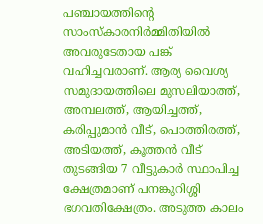പഞ്ചായത്തിന്റെ സാംസ്കാരനിര്‍മ്മിതിയില്‍ അവരുടേതായ പങ്ക് വഹിച്ചവരാണ്. ആര്യ വൈശ്യ സമുദായത്തിലെ മുസലിയാത്ത്, അമ്പലത്ത്, ആയിച്ചത്ത്, കരിപ്പുമാന്‍ വീട്, പൊത്തിരത്ത്, അടിയത്ത്, കൂത്തന്‍ വീട് തുടങ്ങിയ 7 വീട്ടുകാര്‍ സ്ഥാപിച്ച ക്ഷേത്രമാണ് പനങ്കുറിശ്ശി ഭഗവതിക്ഷേത്രം. അടുത്ത കാലം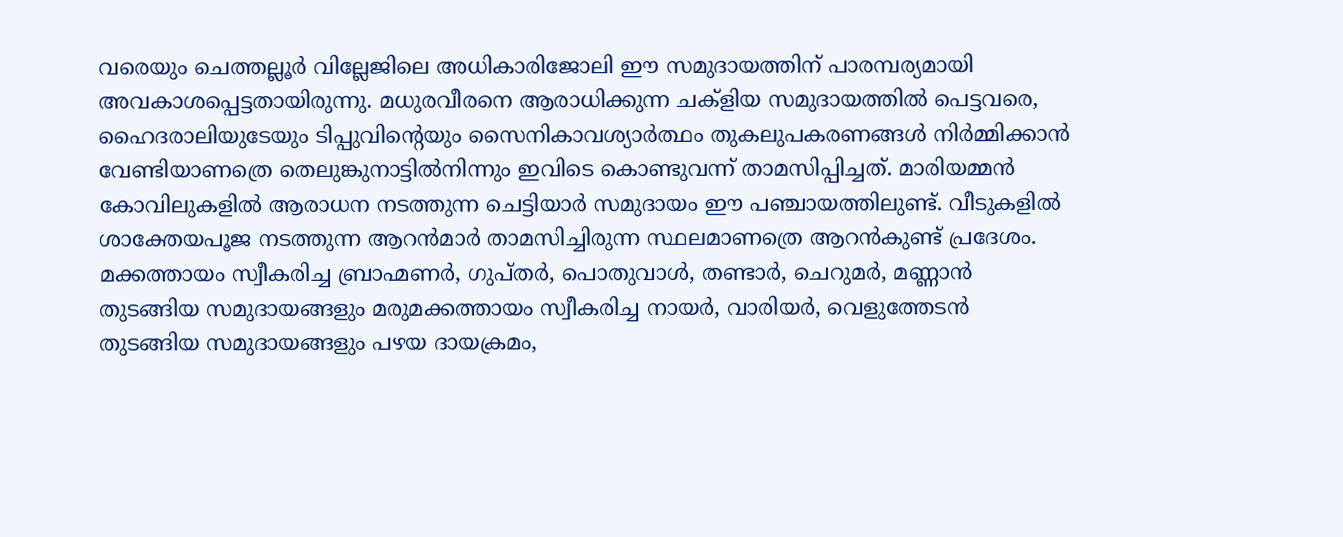വരെയും ചെത്തല്ലൂര്‍ വില്ലേജിലെ അധികാരിജോലി ഈ സമുദായത്തിന് പാരമ്പര്യമായി അവകാശപ്പെട്ടതായിരുന്നു. മധുരവീരനെ ആരാധിക്കുന്ന ചക്ളിയ സമുദായത്തില്‍ പെട്ടവരെ, ഹൈദരാലിയുടേയും ടിപ്പുവിന്റെയും സൈനികാവശ്യാര്‍ത്ഥം തുകലുപകരണങ്ങള്‍ നിര്‍മ്മിക്കാന്‍ വേണ്ടിയാണത്രെ തെലുങ്കുനാട്ടില്‍നിന്നും ഇവിടെ കൊണ്ടുവന്ന് താമസിപ്പിച്ചത്. മാരിയമ്മന്‍ കോവിലുകളില്‍ ആരാധന നടത്തുന്ന ചെട്ടിയാര്‍ സമുദായം ഈ പഞ്ചായത്തിലുണ്ട്. വീടുകളില്‍ ശാക്തേയപൂജ നടത്തുന്ന ആറന്‍മാര്‍ താമസിച്ചിരുന്ന സ്ഥലമാണത്രെ ആറന്‍കുണ്ട് പ്രദേശം. മക്കത്തായം സ്വീകരിച്ച ബ്രാഹ്മണര്‍, ഗുപ്തര്‍, പൊതുവാള്‍, തണ്ടാര്‍, ചെറുമര്‍, മണ്ണാന്‍ തുടങ്ങിയ സമുദായങ്ങളും മരുമക്കത്തായം സ്വീകരിച്ച നായര്‍, വാരിയര്‍, വെളുത്തേടന്‍ തുടങ്ങിയ സമുദായങ്ങളും പഴയ ദായക്രമം,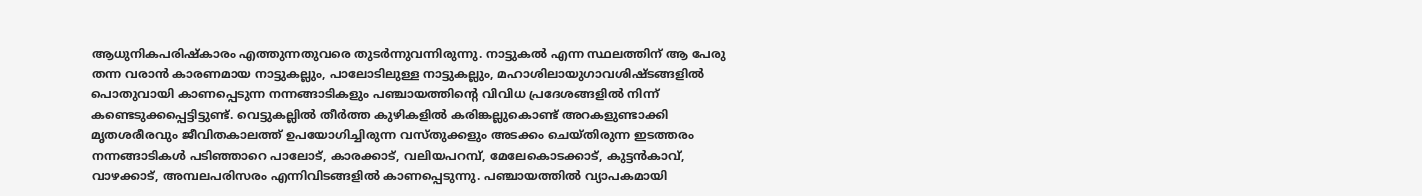ആധുനികപരിഷ്കാരം എത്തുന്നതുവരെ തുടര്‍ന്നുവന്നിരുന്നു. നാട്ടുകല്‍ എന്ന സ്ഥലത്തിന് ആ പേരു തന്ന വരാന്‍ കാരണമായ നാട്ടുകല്ലും, പാലോടിലുള്ള നാട്ടുകല്ലും, മഹാശിലായുഗാവശിഷ്ടങ്ങളില്‍ പൊതുവായി കാണപ്പെടുന്ന നന്നങ്ങാടികളും പഞ്ചായത്തിന്റെ വിവിധ പ്രദേശങ്ങളില്‍ നിന്ന് കണ്ടെടുക്കപ്പെട്ടിട്ടുണ്ട്. വെട്ടുകല്ലില്‍ തീര്‍ത്ത കുഴികളില്‍ കരിങ്കല്ലുകൊണ്ട് അറകളുണ്ടാക്കി മൃതശരീരവും ജീവിതകാലത്ത് ഉപയോഗിച്ചിരുന്ന വസ്തുക്കളും അടക്കം ചെയ്തിരുന്ന ഇടത്തരം നന്നങ്ങാടികള്‍ പടിഞ്ഞാറെ പാലോട്, കാരക്കാട്, വലിയപറമ്പ്, മേലേകൊടക്കാട്, കുട്ടന്‍കാവ്, വാഴക്കാട്, അമ്പലപരിസരം എന്നിവിടങ്ങളില്‍ കാണപ്പെടുന്നു. പഞ്ചായത്തില്‍ വ്യാപകമായി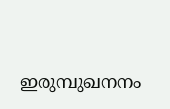ഇരുമ്പുഖനനം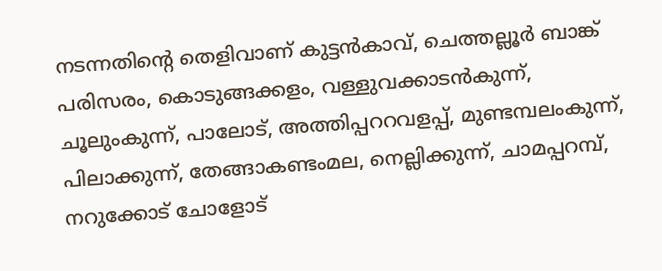നടന്നതിന്റെ തെളിവാണ് കുട്ടന്‍കാവ്, ചെത്തല്ലൂര്‍ ബാങ്ക് പരിസരം, കൊടുങ്ങക്കളം, വള്ളുവക്കാടന്‍കുന്ന്, ചൂലുംകുന്ന്, പാലോട്, അത്തിപ്പററവളപ്പ്, മുണ്ടമ്പലംകുന്ന്, പിലാക്കുന്ന്, തേങ്ങാകണ്ടംമല, നെല്ലിക്കുന്ന്, ചാമപ്പറമ്പ്, നറുക്കോട് ചോളോട്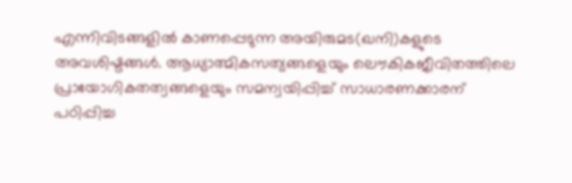എന്നിവിടങ്ങളില്‍ കാണപ്പെടുന്ന അയിരുമട(ഖനി)കളുടെ അവശിഷ്ടങ്ങള്‍. ആധ്യാത്മികസത്യങ്ങളെയും ലൌകികജീവിതത്തിലെ പ്രായോഗികതത്വങ്ങളെയും സമന്വയിപ്പിച്ച് സാധാരണക്കാരന് പഠിപ്പിച്ച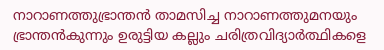നാറാണത്തുഭ്രാന്തന്‍ താമസിച്ച നാറാണത്തുമനയും ഭ്രാന്തന്‍കുന്നും ഉരുട്ടിയ കല്ലും ചരിത്രവിദ്യാര്‍ത്ഥികളെ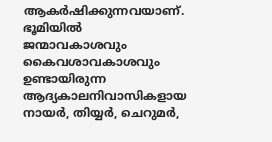ആകര്‍ഷിക്കുന്നവയാണ്. ഭൂമിയില്‍ ജന്മാവകാശവും കൈവശാവകാശവും ഉണ്ടായിരുന്ന ആദ്യകാലനിവാസികളായ നായര്‍, തിയ്യര്‍, ചെറുമര്‍,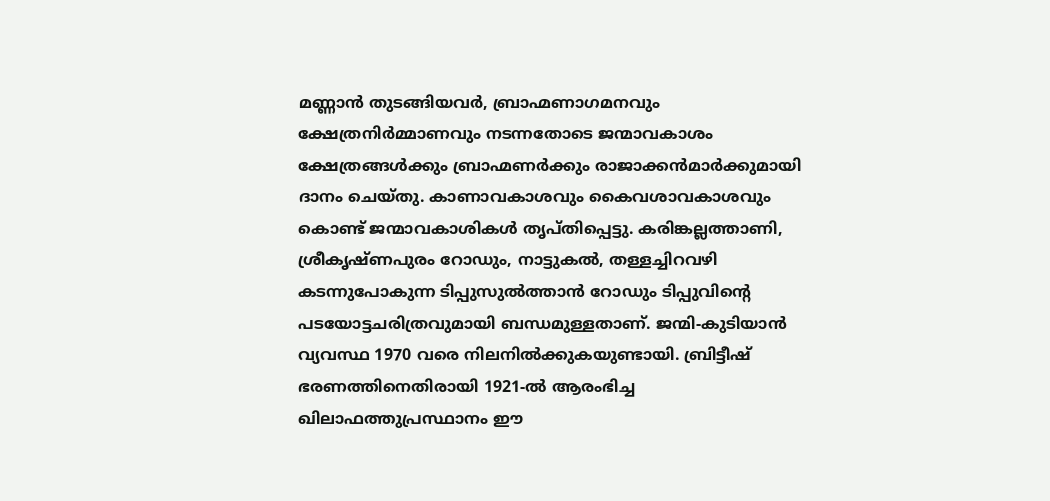മണ്ണാന്‍ തുടങ്ങിയവര്‍, ബ്രാഹ്മണാഗമനവും ക്ഷേത്രനിര്‍മ്മാണവും നടന്നതോടെ ജന്മാവകാശം ക്ഷേത്രങ്ങള്‍ക്കും ബ്രാഹ്മണര്‍ക്കും രാജാക്കന്‍മാര്‍ക്കുമായി ദാനം ചെയ്തു. കാണാവകാശവും കൈവശാവകാശവും കൊണ്ട് ജന്മാവകാശികള്‍ തൃപ്തിപ്പെട്ടു. കരിങ്കല്ലത്താണി, ശ്രീകൃഷ്ണപുരം റോഡും, നാട്ടുകല്‍, തള്ളച്ചിറവഴി കടന്നുപോകുന്ന ടിപ്പുസുല്‍ത്താന്‍ റോഡും ടിപ്പുവിന്റെ പടയോട്ടചരിത്രവുമായി ബന്ധമുള്ളതാണ്. ജന്മി-കുടിയാന്‍ വ്യവസ്ഥ 1970 വരെ നിലനില്‍ക്കുകയുണ്ടായി. ബ്രിട്ടീഷ് ഭരണത്തിനെതിരായി 1921-ല്‍ ആരംഭിച്ച ഖിലാഫത്തുപ്രസ്ഥാനം ഈ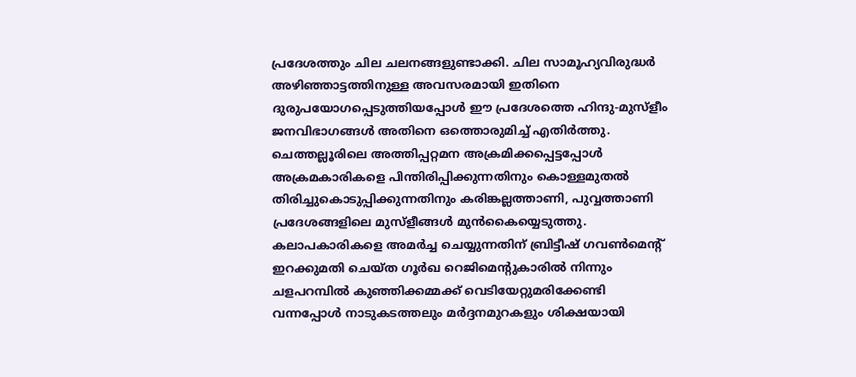പ്രദേശത്തും ചില ചലനങ്ങളുണ്ടാക്കി. ചില സാമൂഹ്യവിരുദ്ധര്‍ അഴിഞ്ഞാട്ടത്തിനുള്ള അവസരമായി ഇതിനെ ദുരുപയോഗപ്പെടുത്തിയപ്പോള്‍ ഈ പ്രദേശത്തെ ഹിന്ദു-മുസ്ളീം ജനവിഭാഗങ്ങള്‍ അതിനെ ഒത്തൊരുമിച്ച് എതിര്‍ത്തു. ചെത്തല്ലൂരിലെ അത്തിപ്പറ്റമന അക്രമിക്കപ്പെട്ടപ്പോള്‍ അക്രമകാരികളെ പിന്തിരിപ്പിക്കുന്നതിനും കൊള്ളമുതല്‍ തിരിച്ചുകൊടുപ്പിക്കുന്നതിനും കരിങ്കല്ലത്താണി, പുവ്വത്താണി പ്രദേശങ്ങളിലെ മുസ്ളീങ്ങള്‍ മുന്‍കൈയ്യെടുത്തു. കലാപകാരികളെ അമര്‍ച്ച ചെയ്യുന്നതിന് ബ്രിട്ടീഷ് ഗവണ്‍മെന്റ് ഇറക്കുമതി ചെയ്ത ഗൂര്‍ഖ റെജിമെന്റുകാരില്‍ നിന്നും ചളപറമ്പില്‍ കുഞ്ഞിക്കമ്മക്ക് വെടിയേറ്റുമരിക്കേണ്ടി വന്നപ്പോള്‍ നാടുകടത്തലും മര്‍ദ്ദനമുറകളും ശിക്ഷയായി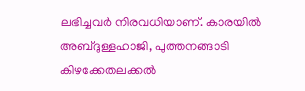ലഭിച്ചവര്‍ നിരവധിയാണ്. കാരയില്‍ അബ്ദുള്ളഹാജി, പുത്തനങ്ങാടി കിഴക്കേതലക്കല്‍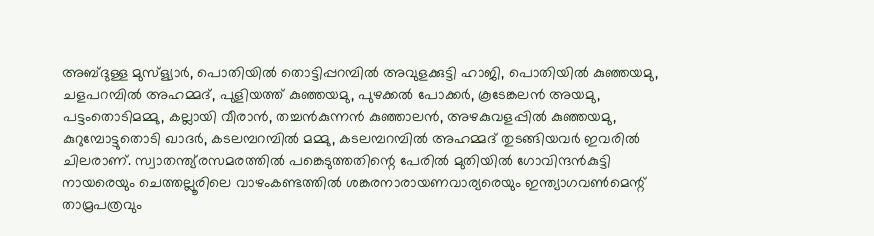അബ്ദുള്ള മുസ്ള്യാര്‍, പൊതിയില്‍ തൊട്ടിപ്പറമ്പില്‍ അവുളക്കുട്ടി ഹാജി, പൊതിയില്‍ കുഞ്ഞയമു, ചളപറമ്പില്‍ അഹമ്മദ്, പുളിയത്ത് കുഞ്ഞയമു, പുഴക്കല്‍ പോക്കര്‍, കൂടേങ്കലന്‍ അയമു, പട്ടംതൊടിമമ്മു, കല്ലായി വീരാന്‍, തച്ചന്‍കുന്നന്‍ കുഞ്ഞാലന്‍, അഴകുവളപ്പില്‍ കുഞ്ഞയമു, കുറുമ്പോട്ടുതൊടി ഖാദര്‍, കടലമ്പറമ്പില്‍ മമ്മു, കടലമ്പറമ്പില്‍ അഹമ്മദ് തുടങ്ങിയവര്‍ ഇവരില്‍ ചിലരാണ്. സ്വാതന്ത്യ്രസമരത്തില്‍ പങ്കെടുത്തതിന്റെ പേരില്‍ മുതിയില്‍ ഗോവിന്ദന്‍കുട്ടി നായരെയും ചെത്തല്ലൂരിലെ വാഴംകണ്ടത്തില്‍ ശങ്കരനാരായണവാര്യരെയും ഇന്ത്യാഗവണ്‍മെന്റ് താമ്രപത്രവും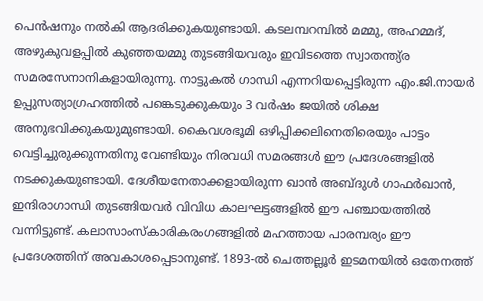പെന്‍ഷനും നല്‍കി ആദരിക്കുകയുണ്ടായി. കടലമ്പറമ്പില്‍ മമ്മു, അഹമ്മദ്, അഴുകുവളപ്പില്‍ കുഞ്ഞയമ്മു തുടങ്ങിയവരും ഇവിടത്തെ സ്വാതന്ത്യ്ര സമരസേനാനികളായിരുന്നു. നാട്ടുകല്‍ ഗാന്ധി എന്നറിയപ്പെട്ടിരുന്ന എം.ജി.നായര്‍ ഉപ്പുസത്യാഗ്രഹത്തില്‍ പങ്കെടുക്കുകയും 3 വര്‍ഷം ജയില്‍ ശിക്ഷ അനുഭവിക്കുകയുമുണ്ടായി. കൈവശഭൂമി ഒഴിപ്പിക്കലിനെതിരെയും പാട്ടം വെട്ടിച്ചുരുക്കുന്നതിനു വേണ്ടിയും നിരവധി സമരങ്ങള്‍ ഈ പ്രദേശങ്ങളില്‍ നടക്കുകയുണ്ടായി. ദേശീയനേതാക്കളായിരുന്ന ഖാന്‍ അബ്ദുള്‍ ഗാഫര്‍ഖാന്‍, ഇന്ദിരാഗാന്ധി തുടങ്ങിയവര്‍ വിവിധ കാലഘട്ടങ്ങളില്‍ ഈ പഞ്ചായത്തില്‍ വന്നിട്ടുണ്ട്. കലാസാംസ്കാരികരംഗങ്ങളില്‍ മഹത്തായ പാരമ്പര്യം ഈ പ്രദേശത്തിന് അവകാശപ്പെടാനുണ്ട്. 1893-ല്‍ ചെത്തല്ലൂര്‍ ഇടമനയില്‍ ഒതേനത്ത്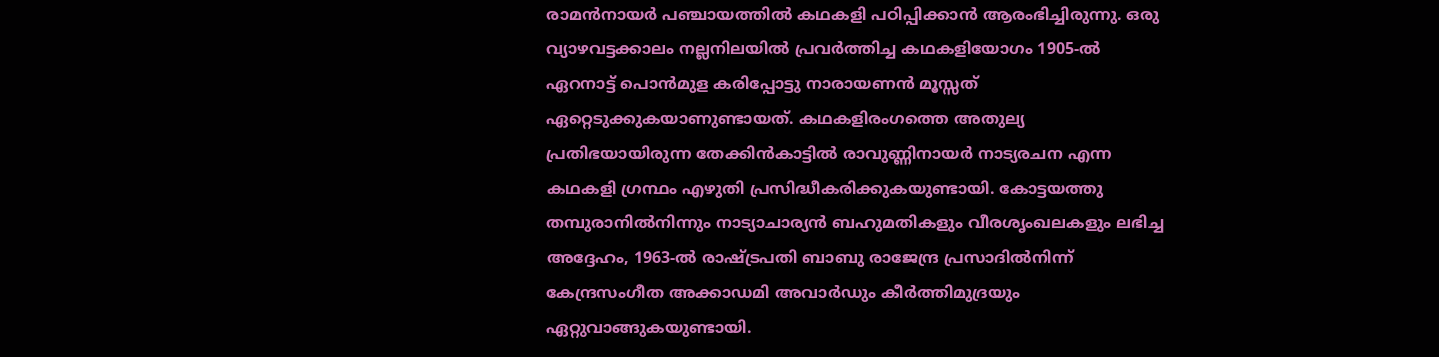രാമന്‍നായര്‍ പഞ്ചായത്തില്‍ കഥകളി പഠിപ്പിക്കാന്‍ ആരംഭിച്ചിരുന്നു. ഒരു വ്യാഴവട്ടക്കാലം നല്ലനിലയില്‍ പ്രവര്‍ത്തിച്ച കഥകളിയോഗം 1905-ല്‍ ഏറനാട്ട് പൊന്‍മുള കരിപ്പോട്ടു നാരായണന്‍ മൂസ്സത് ഏറ്റെടുക്കുകയാണുണ്ടായത്. കഥകളിരംഗത്തെ അതുല്യ പ്രതിഭയായിരുന്ന തേക്കിന്‍കാട്ടില്‍ രാവുണ്ണിനായര്‍ നാട്യരചന എന്ന കഥകളി ഗ്രന്ഥം എഴുതി പ്രസിദ്ധീകരിക്കുകയുണ്ടായി. കോട്ടയത്തു തമ്പുരാനില്‍നിന്നും നാട്യാചാര്യന്‍ ബഹുമതികളും വീരശൃംഖലകളും ലഭിച്ച അദ്ദേഹം, 1963-ല്‍ രാഷ്ട്രപതി ബാബു രാജേന്ദ്ര പ്രസാദില്‍നിന്ന് കേന്ദ്രസംഗീത അക്കാഡമി അവാര്‍ഡും കീര്‍ത്തിമുദ്രയും ഏറ്റുവാങ്ങുകയുണ്ടായി.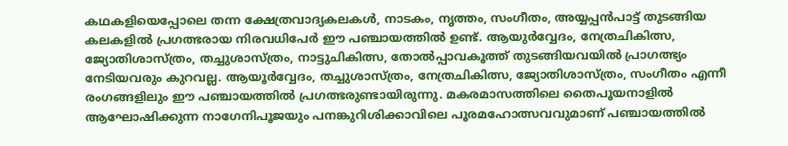കഥകളിയെപ്പോലെ തന്ന ക്ഷേത്രവാദ്യകലകള്‍, നാടകം, നൃത്തം, സംഗീതം, അയ്യപ്പന്‍പാട്ട് തുടങ്ങിയ കലകളില്‍ പ്രഗത്ഭരായ നിരവധിപേര്‍ ഈ പഞ്ചായത്തില്‍ ഉണ്ട്. ആയുര്‍വ്വേദം, നേത്രചികിത്സ, ജ്യോതിശാസ്ത്രം, തച്ചുശാസ്ത്രം, നാട്ടുചികിത്സ, തോല്‍പ്പാവകൂത്ത് തുടങ്ങിയവയില്‍ പ്രാഗത്ഭ്യം നേടിയവരും കുറവല്ല. ആയൂര്‍വ്വേദം, തച്ചുശാസ്ത്രം, നേത്രചികിത്സ, ജ്യോതിശാസ്ത്രം, സംഗീതം എന്നീ രംഗങ്ങളിലും ഈ പഞ്ചായത്തില്‍ പ്രഗത്ഭരുണ്ടായിരുന്നു. മകരമാസത്തിലെ തൈപൂയനാളില്‍ ആഘോഷിക്കുന്ന നാഗേനിപൂജയും പനങ്കുറിശിക്കാവിലെ പൂരമഹോത്സവവുമാണ് പഞ്ചായത്തില്‍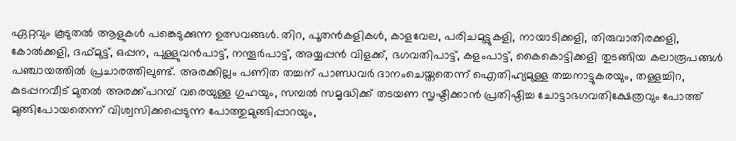ഏറ്റവും കൂടുതല്‍ ആളുകള്‍ പങ്കെടുക്കുന്ന ഉത്സവങ്ങള്‍. തിറ, പൂതന്‍കളികള്‍, കാളവേല, പരിചമുട്ടുകളി, നായാടിക്കളി, തിരുവാതിരക്കളി, കോല്‍ക്കളി, ദഫ്മുട്ട്, ഒപ്പന, പുള്ളുവന്‍പാട്ട്, നന്തൂര്‍പാട്ട്, അയ്യപ്പന്‍ വിളക്ക്, ഭഗവതിപാട്ട്, കളംപാട്ട്, കൈകൊട്ടിക്കളി തുടങ്ങിയ കലാരൂപങ്ങള്‍ പഞ്ചായത്തില്‍ പ്രചാരത്തിലുണ്ട്. അരക്കില്ലം പണിത തച്ചന് പാണ്ഡവര്‍ ദാനംചെയ്തതെന്ന് ഐതിഹ്യമുള്ള തച്ചനാട്ടുകരയും, തള്ളച്ചിറ, കുടപ്പനവീട് മുതല്‍ അരക്ക്പറമ്പ് വരെയുള്ള ഗുഹയും, സമ്പല്‍ സമൃദ്ധിക്ക് തടയണ സൃഷ്ടിക്കാന്‍ പ്രതിഷ്ഠിച്ച ചോട്ടാഭഗവതിക്ഷേത്രവും പോത്ത് മുങ്ങിപോയതെന്ന് വിശ്വസിക്കപ്പെടുന്ന പോത്തുമുങ്ങിപ്പാറയും,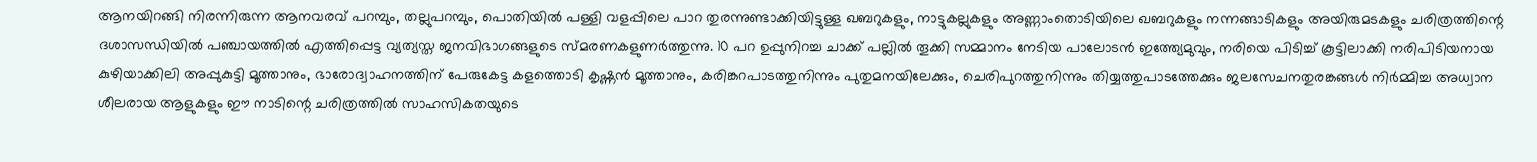ആനയിറങ്ങി നിരന്നിരുന്ന ആനവരവ് പറമ്പും, തല്ലുപറമ്പും, പൊതിയില്‍ പള്ളി വളപ്പിലെ പാറ തുരന്നുണ്ടാക്കിയിട്ടുള്ള ഖബറുകളും, നാട്ടുകല്ലുകളും അണ്ണാംതൊടിയിലെ ഖബറുകളും നന്നങ്ങാടികളും അയിരുമടകളും ചരിത്രത്തിന്റെ ദശാസന്ധിയില്‍ പഞ്ചായത്തില്‍ എത്തിപ്പെട്ട വ്യത്യസ്ത ജനവിഭാഗങ്ങളുടെ സ്മരണകളുണര്‍ത്തുന്നു. 10 പറ ഉപ്പുനിറച്ച ചാക്ക് പല്ലില്‍ തൂക്കി സമ്മാനം നേടിയ പാലോടന്‍ ഇത്ത്യേമുവും, നരിയെ പിടിച്ച് കൂട്ടിലാക്കി നരിപിടിയനായ കുഴിയാക്കിലി അപ്പുകുട്ടി മൂത്താനും, ഭാരോദ്വാഹനത്തിന് പേരുകേട്ട കളത്തൊടി കൃഷ്ണന്‍ മൂത്താനും, കരിങ്കറപാടത്തുനിന്നും പുതുമനയിലേക്കും, ചെരിപുറത്തുനിന്നും തിയ്യത്തുപാടത്തേക്കും ജലസേചനതുരങ്കങ്ങള്‍ നിര്‍മ്മിച്ച അധ്വാന ശീലരായ ആളുകളും ഈ നാടിന്റെ ചരിത്രത്തില്‍ സാഹസികതയുടെ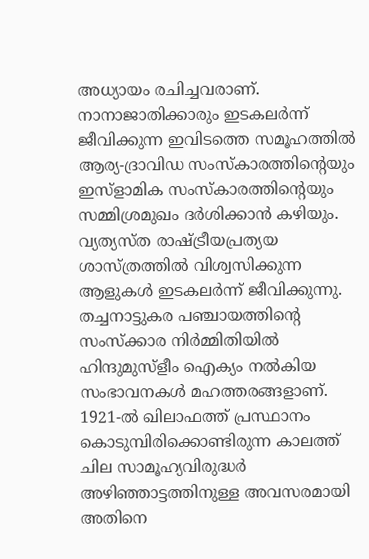അധ്യായം രചിച്ചവരാണ്. നാനാജാതിക്കാരും ഇടകലര്‍ന്ന് ജീവിക്കുന്ന ഇവിടത്തെ സമൂഹത്തില്‍ ആര്യ-ദ്രാവിഡ സംസ്കാരത്തിന്റെയും ഇസ്ളാമിക സംസ്കാരത്തിന്റെയും സമ്മിശ്രമുഖം ദര്‍ശിക്കാന്‍ കഴിയും. വ്യത്യസ്ത രാഷ്ട്രീയപ്രത്യയ ശാസ്ത്രത്തില്‍ വിശ്വസിക്കുന്ന ആളുകള്‍ ഇടകലര്‍ന്ന് ജീവിക്കുന്നു. തച്ചനാട്ടുകര പഞ്ചായത്തിന്റെ സംസ്ക്കാര നിര്‍മ്മിതിയില്‍ ഹിന്ദുമുസ്ളീം ഐക്യം നല്‍കിയ സംഭാവനകള്‍ മഹത്തരങ്ങളാണ്. 1921-ല്‍ ഖിലാഫത്ത് പ്രസ്ഥാനം കൊടുമ്പിരിക്കൊണ്ടിരുന്ന കാലത്ത് ചില സാമൂഹ്യവിരുദ്ധര്‍ അഴിഞ്ഞാട്ടത്തിനുള്ള അവസരമായി അതിനെ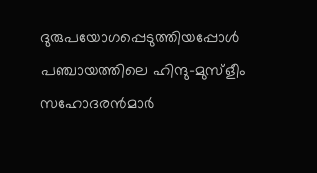ദുരുപയോഗപ്പെടുത്തിയപ്പോള്‍ പഞ്ചായത്തിലെ ഹിന്ദു-മുസ്ളീം സഹോദരന്‍മാര്‍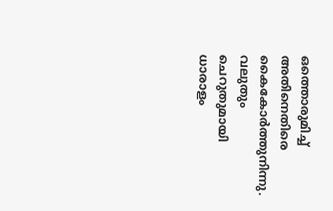ഒത്തൊരുമിച്ച് അതിനെതിരെ കൈകോര്‍ത്തുനിന്നു. വലുതും ചെറുതുമായി ധാരാളം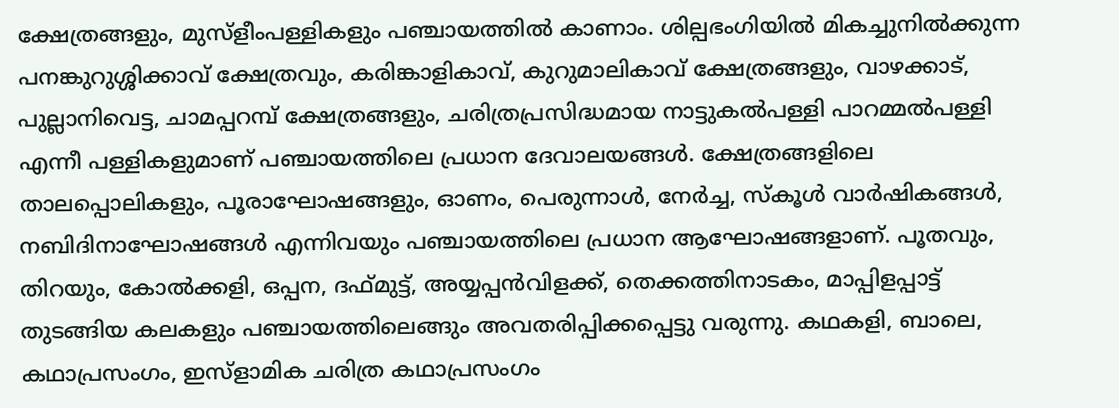ക്ഷേത്രങ്ങളും, മുസ്ളീംപള്ളികളും പഞ്ചായത്തില്‍ കാണാം. ശില്പഭംഗിയില്‍ മികച്ചുനില്‍ക്കുന്ന പനങ്കുറുശ്ശിക്കാവ് ക്ഷേത്രവും, കരിങ്കാളികാവ്, കുറുമാലികാവ് ക്ഷേത്രങ്ങളും, വാഴക്കാട്, പുല്ലാനിവെട്ട, ചാമപ്പറമ്പ് ക്ഷേത്രങ്ങളും, ചരിത്രപ്രസിദ്ധമായ നാട്ടുകല്‍പള്ളി പാറമ്മല്‍പള്ളി എന്നീ പള്ളികളുമാണ് പഞ്ചായത്തിലെ പ്രധാന ദേവാലയങ്ങള്‍. ക്ഷേത്രങ്ങളിലെ താലപ്പൊലികളും, പൂരാഘോഷങ്ങളും, ഓണം, പെരുന്നാള്‍, നേര്‍ച്ച, സ്കൂള്‍ വാര്‍ഷികങ്ങള്‍, നബിദിനാഘോഷങ്ങള്‍ എന്നിവയും പഞ്ചായത്തിലെ പ്രധാന ആഘോഷങ്ങളാണ്. പൂതവും, തിറയും, കോല്‍ക്കളി, ഒപ്പന, ദഫ്മുട്ട്, അയ്യപ്പന്‍വിളക്ക്, തെക്കത്തിനാടകം, മാപ്പിളപ്പാട്ട് തുടങ്ങിയ കലകളും പഞ്ചായത്തിലെങ്ങും അവതരിപ്പിക്കപ്പെട്ടു വരുന്നു. കഥകളി, ബാലെ, കഥാപ്രസംഗം, ഇസ്ളാമിക ചരിത്ര കഥാപ്രസംഗം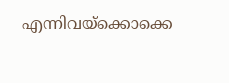എന്നിവയ്ക്കൊക്കെ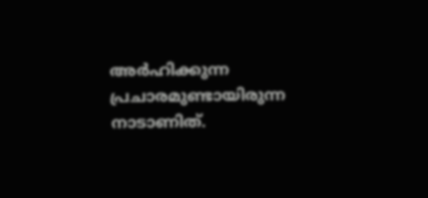അര്‍ഹിക്കുന്ന പ്രചാരമുണ്ടായിരുന്ന നാടാണിത്.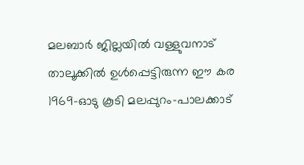മലബാര്‍ ജില്ലയില്‍ വള്ളുവനാട് താലൂക്കില്‍ ഉള്‍പ്പെട്ടിരുന്ന ഈ കര 1969-ഓടു കൂടി മലപ്പുറം-പാലക്കാട്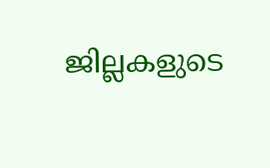ജില്ലകളുടെ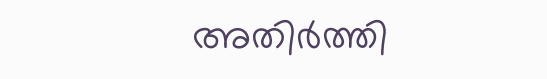അതിര്‍ത്തി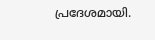പ്രദേശമായി.